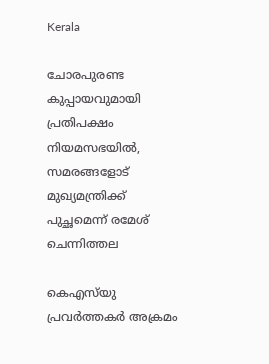Kerala

ചോരപുരണ്ട കുപ്പായവുമായി പ്രതിപക്ഷം നിയമസഭയില്‍, സമരങ്ങളോട് മുഖ്യമന്ത്രിക്ക് പുച്ഛമെന്ന് രമേശ് ചെന്നിത്തല

കെഎസ്‌യു പ്രവര്‍ത്തകര്‍ അക്രമം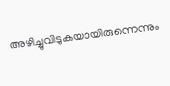അഴിച്ചുവിടുകയായിരുന്നെന്നും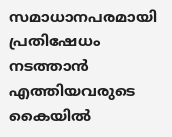സമാധാനപരമായി പ്രതിഷേധം നടത്താന്‍ എത്തിയവരുടെ കൈയില്‍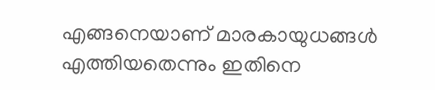എങ്ങനെയാണ് മാരകായുധങ്ങള്‍ എത്തിയതെന്നും ഇതിനെ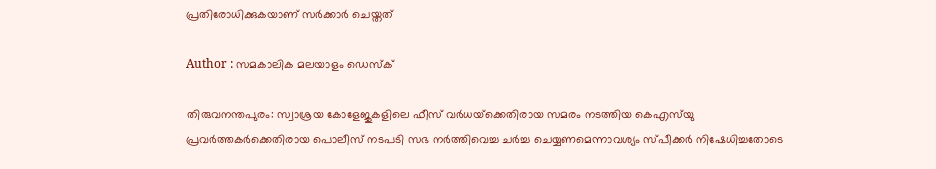പ്രതിരോധിക്കുകയാണ് സര്‍ക്കാര്‍ ചെയ്തത്‌

Author : സമകാലിക മലയാളം ഡെസ്ക്

തിരുവനന്തപുരം: സ്വാശ്രയ കോളേജുകളിലെ ഫീസ് വര്‍ധയ്‌ക്കെതിരായ സമരം നടത്തിയ കെഎസ്‌യു പ്രവര്‍ത്തകര്‍ക്കെതിരായ പൊലീസ് നടപടി സഭ നര്‍ത്തിവെച്ച ചര്‍ച്ച ചെയ്യണമെന്നാവശ്യം സ്പീക്കര്‍ നിഷേധിച്ചതോടെ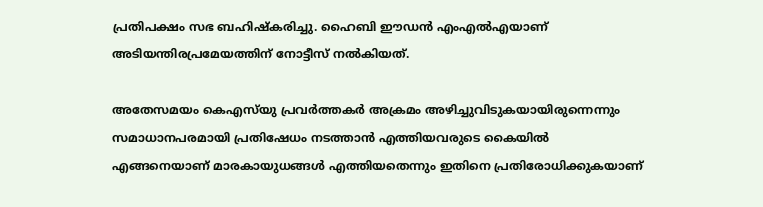പ്രതിപക്ഷം സഭ ബഹിഷ്‌കരിച്ചു. ഹൈബി ഈഡന്‍ എംഎല്‍എയാണ് അടിയന്തിരപ്രമേയത്തിന് നോട്ടീസ് നല്‍കിയത്.

അതേസമയം കെഎസ്‌യു പ്രവര്‍ത്തകര്‍ അക്രമം അഴിച്ചുവിടുകയായിരുന്നെന്നും സമാധാനപരമായി പ്രതിഷേധം നടത്താന്‍ എത്തിയവരുടെ കൈയില്‍ എങ്ങനെയാണ് മാരകായുധങ്ങള്‍ എത്തിയതെന്നും ഇതിനെ പ്രതിരോധിക്കുകയാണ്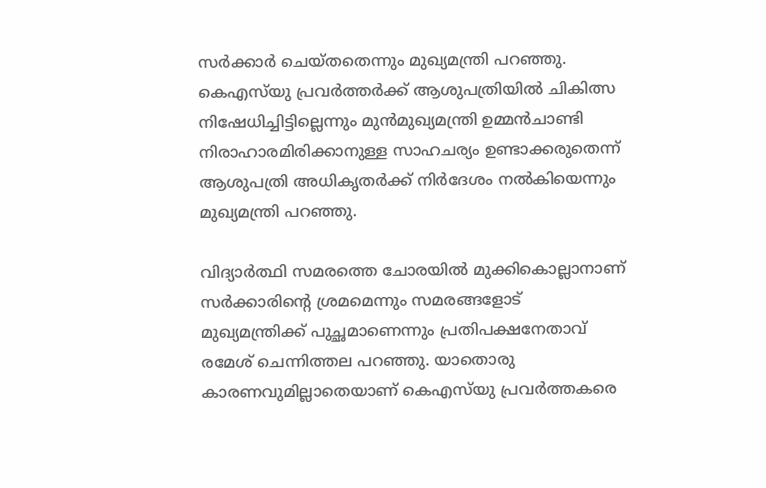സര്‍ക്കാര്‍ ചെയ്തതെന്നും മുഖ്യമന്ത്രി പറഞ്ഞു. കെഎസ്‌യു പ്രവര്‍ത്തര്‍ക്ക് ആശുപത്രിയില്‍ ചികിത്സ നിഷേധിച്ചിട്ടില്ലെന്നും മുന്‍മുഖ്യമന്ത്രി ഉമ്മന്‍ചാണ്ടി നിരാഹാരമിരിക്കാനുള്ള സാഹചര്യം ഉണ്ടാക്കരുതെന്ന് ആശുപത്രി അധികൃതര്‍ക്ക് നിര്‍ദേശം നല്‍കിയെന്നും മുഖ്യമന്ത്രി പറഞ്ഞു.

വിദ്യാര്‍ത്ഥി സമരത്തെ ചോരയില്‍ മുക്കികൊല്ലാനാണ് സര്‍ക്കാരിന്റെ ശ്രമമെന്നും സമരങ്ങളോട് മുഖ്യമന്ത്രിക്ക് പുച്ഛമാണെന്നും പ്രതിപക്ഷനേതാവ് രമേശ് ചെന്നിത്തല പറഞ്ഞു. യാതൊരു കാരണവുമില്ലാതെയാണ് കെഎസ്‌യു പ്രവര്‍ത്തകരെ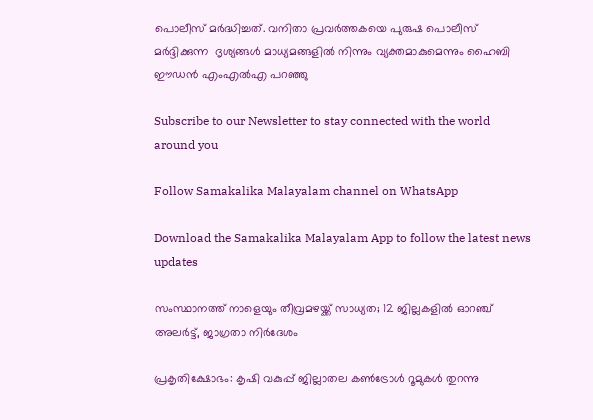പൊലീസ് മര്‍ദ്ധിച്ചത്. വനിതാ പ്രവര്‍ത്തകയെ പുരുഷ പൊലീസ് മര്‍ദ്ദിക്കുന്ന  ദൃശ്യങ്ങള്‍ മാധ്യമങ്ങളില്‍ നിന്നും വ്യക്തമാകുമെന്നും ഹൈബി ഈഡന്‍ എംഎല്‍എ പറഞ്ഞു

Subscribe to our Newsletter to stay connected with the world around you

Follow Samakalika Malayalam channel on WhatsApp

Download the Samakalika Malayalam App to follow the latest news updates

സംസ്ഥാനത്ത് നാളെയും തീവ്രമഴയ്ക്ക് സാധ്യത; 12 ജില്ലകളില്‍ ഓറഞ്ച് അലര്‍ട്ട്, ജാഗ്രതാ നിര്‍ദേശം

പ്രകൃതിക്ഷോഭം: കൃഷി വകുപ്പ് ജില്ലാതല കൺട്രോൾ റൂമുകൾ തുറന്നു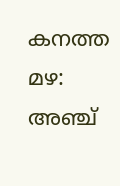കനത്ത മഴ: അഞ്ച്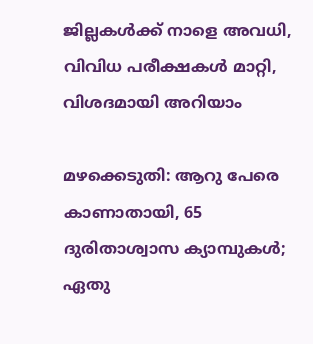ജില്ലകൾക്ക് നാളെ അവധി, വിവിധ പരീക്ഷകൾ മാറ്റി, വിശദമായി അറിയാം

മഴക്കെടുതി: ആറു പേരെ കാണാതായി, 65 ദുരിതാശ്വാസ ക്യാമ്പുകള്‍; ഏതു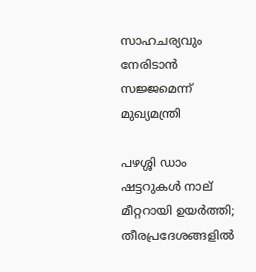സാഹചര്യവും നേരിടാൻ സജ്ജമെന്ന് മുഖ്യമന്ത്രി

പഴശ്ശി ഡാം ഷട്ടറുകള്‍ നാല് മീറ്ററായി ഉയര്‍ത്തി; തീരപ്രദേശങ്ങളില്‍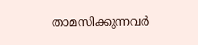താമസിക്കുന്നവര്‍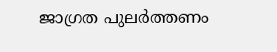ജാഗ്രത പുലർത്തണം